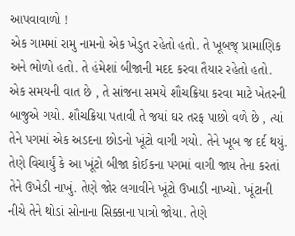આપવાવાળો !
એક ગામમાં રામુ નામનો એક ખેડુત રહેતો હતો. તે ખૂબજ્ પ્રામાણિક અને ભોળો હતો. તે હંમેશાં બીજાની મદદ કરવા તૈયાર રહેતો હતો. એક સમયની વાત છે , તે સાંજના સમયે શૌચક્રિયા કરવા માટે ખેતરની બાજુએ ગયો. શૌચક્રિયા પતાવી તે જયાં ઘર તરફ પાછો વળે છે , ત્યાં તેને પગમાં એક અડદના છોડનો ખૂંટો વાગી ગયો. તેને ખૂબ જ દર્દ થયું. તેણે વિચાર્યું કે આ ખૂંટો બીજા કોઈકના પગમાં વાગી જાય તેના કરતાં તેને ઉખેડી નાખું. તેણે જોર લગાવીને ખૂંટો ઉખાડી નાખ્યો. ખૂંટાની નીચે તેને થોડાં સોનાના સિક્કાના પાત્રો જોયા. તેણે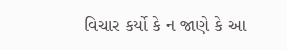વિચાર કર્યો કે ન જાણે કે આ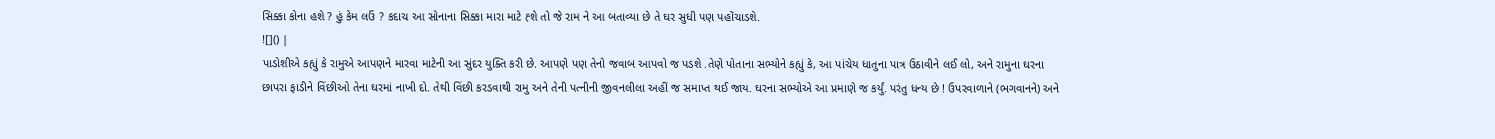સિક્કા કોના હશે ? હું કેમ લઉં ? કદાચ આ સોનાના સિક્કા મારા માટે હ્શે તો જે રામ ને આ બતાવ્યા છે તે ઘર સુધી પણ પહોંચાડશે.
![]() |
પાડોશીએ કહ્યું કે રામુએ આપણને મારવા માટેની આ સુંદર યુક્તિ કરી છે. આપણે પણ તેનો જવાબ આપવો જ પડશે .તેણે પોતાના સભ્યોને કહ્યું કે, આ પાંચેય ધાતુના પાત્ર ઉઠાવીને લઈ લો, અને રામુના ઘરના છાપરા ફાડીને વિંછીઓ તેના ઘરમાં નાખી દો. તેથી વિંછી કરડવાથી રામુ અને તેની પત્નીની જીવનલીલા અહીં જ સમાપ્ત થઈ જાય. ઘરના સભ્યોએ આ પ્રમાણે જ કર્યું. પરંતુ ધન્ય છે ! ઉપરવાળાને (ભગવાનને) અને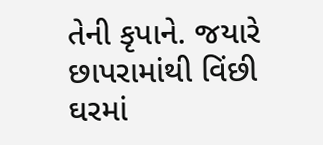તેની કૃપાને. જયારે છાપરામાંથી વિંછી ઘરમાં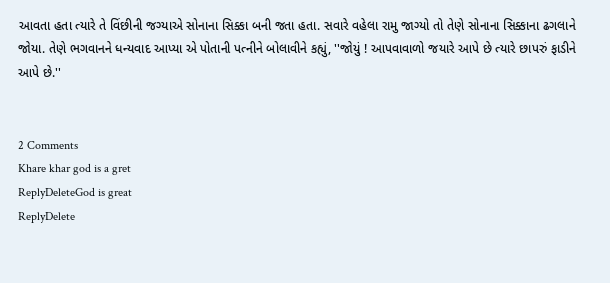આવતા હતા ત્યારે તે વિંછીની જગ્યાએ સોનાના સિક્કા બની જતા હતા. સવારે વહેલા રામુ જાગ્યો તો તેણે સોનાના સિક્કાના ઢગલાને જોયા. તેણે ભગવાનને ધન્યવાદ આપ્યા એ પોતાની પત્નીને બોલાવીને કહ્યું, ''જોયું ! આપવાવાળો જયારે આપે છે ત્યારે છાપરું ફાડીને આપે છે.''


2 Comments
Khare khar god is a gret
ReplyDeleteGod is great
ReplyDelete